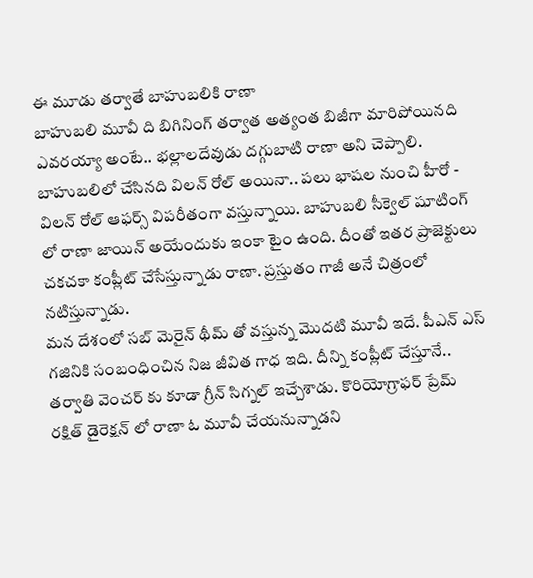ఈ మూడు తర్వాతే బాహుబలికి రాణా
బాహుబలి మూవీ ది బిగినింగ్ తర్వాత అత్యంత బిజీగా మారిపోయినది ఎవరయ్యా అంటే.. భల్లాలదేవుడు దగ్గుబాటి రాణా అని చెప్పాలి. బాహుబలిలో చేసినది విలన్ రోల్ అయినా.. పలు భాషల నుంచి హీరో - విలన్ రోల్ ఆఫర్స్ విపరీతంగా వస్తున్నాయి. బాహుబలి సీక్వెల్ షూటింగ్ లో రాణా జాయిన్ అయేందుకు ఇంకా టైం ఉంది. దీంతో ఇతర ప్రాజెక్టులు చకచకా కంప్లీట్ చేసేస్తున్నాడు రాణా. ప్రస్తుతం గాజీ అనే చిత్రంలో నటిస్తున్నాడు.
మన దేశంలో సబ్ మెరైన్ థీమ్ తో వస్తున్న మొదటి మూవీ ఇదే. పీఎన్ ఎస్ గజినికి సంబంధించిన నిజ జీవిత గాధ ఇది. దీన్ని కంప్లీట్ చేస్తూనే.. తర్వాతి వెంచర్ కు కూడా గ్రీన్ సిగ్నల్ ఇచ్చేశాడు. కొరియోగ్రాఫర్ ప్రేమ్ రక్షిత్ డైరెక్షన్ లో రాణా ఓ మూవీ చేయనున్నాడని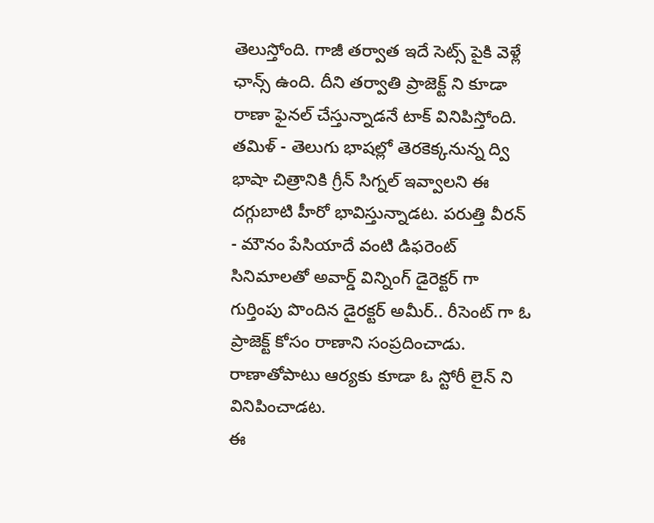తెలుస్తోంది. గాజీ తర్వాత ఇదే సెట్స్ పైకి వెళ్లే ఛాన్స్ ఉంది. దీని తర్వాతి ప్రాజెక్ట్ ని కూడా రాణా ఫైనల్ చేస్తున్నాడనే టాక్ వినిపిస్తోంది. తమిళ్ - తెలుగు భాషల్లో తెరకెక్కనున్న ద్వి భాషా చిత్రానికి గ్రీన్ సిగ్నల్ ఇవ్వాలని ఈ దగ్గుబాటి హీరో భావిస్తున్నాడట. పరుత్తి వీరన్ - మౌనం పేసియాదే వంటి డిఫరెంట్ సినిమాలతో అవార్డ్ విన్నింగ్ డైరెక్టర్ గా గుర్తింపు పొందిన డైరక్టర్ అమీర్.. రీసెంట్ గా ఓ ప్రాజెక్ట్ కోసం రాణాని సంప్రదించాడు. రాణాతోపాటు ఆర్యకు కూడా ఓ స్టోరీ లైన్ ని వినిపించాడట.
ఈ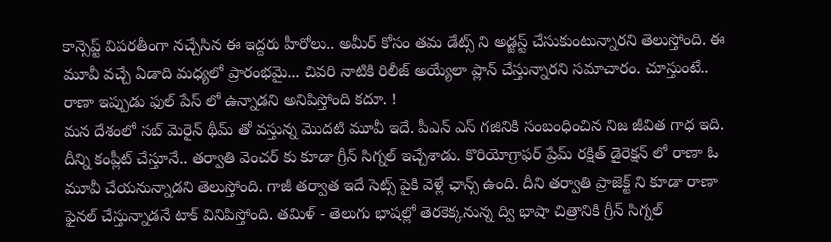కాన్సెప్ట్ విపరతీంగా నచ్చేసిన ఈ ఇద్దరు హీరోలు.. అమీర్ కోసం తమ డేట్స్ ని అడ్జస్ట్ చేసుకుంటున్నారని తెలుస్తోంది. ఈ మూవీ వచ్చే ఏడాది మధ్యలో ప్రారంభమై... చివరి నాటికి రిలీజ్ అయ్యేలా ప్లాన్ చేస్తున్నారని సమాచారం. చూస్తుంటే.. రాణా ఇప్పుడు ఫుల్ పేస్ లో ఉన్నాడని అనిపిస్తోంది కదూ. !
మన దేశంలో సబ్ మెరైన్ థీమ్ తో వస్తున్న మొదటి మూవీ ఇదే. పీఎన్ ఎస్ గజినికి సంబంధించిన నిజ జీవిత గాధ ఇది. దీన్ని కంప్లీట్ చేస్తూనే.. తర్వాతి వెంచర్ కు కూడా గ్రీన్ సిగ్నల్ ఇచ్చేశాడు. కొరియోగ్రాఫర్ ప్రేమ్ రక్షిత్ డైరెక్షన్ లో రాణా ఓ మూవీ చేయనున్నాడని తెలుస్తోంది. గాజీ తర్వాత ఇదే సెట్స్ పైకి వెళ్లే ఛాన్స్ ఉంది. దీని తర్వాతి ప్రాజెక్ట్ ని కూడా రాణా ఫైనల్ చేస్తున్నాడనే టాక్ వినిపిస్తోంది. తమిళ్ - తెలుగు భాషల్లో తెరకెక్కనున్న ద్వి భాషా చిత్రానికి గ్రీన్ సిగ్నల్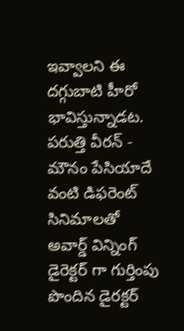ఇవ్వాలని ఈ దగ్గుబాటి హీరో భావిస్తున్నాడట. పరుత్తి వీరన్ - మౌనం పేసియాదే వంటి డిఫరెంట్ సినిమాలతో అవార్డ్ విన్నింగ్ డైరెక్టర్ గా గుర్తింపు పొందిన డైరక్టర్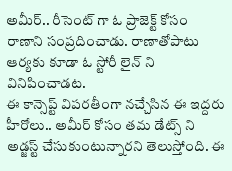అమీర్.. రీసెంట్ గా ఓ ప్రాజెక్ట్ కోసం రాణాని సంప్రదించాడు. రాణాతోపాటు ఆర్యకు కూడా ఓ స్టోరీ లైన్ ని వినిపించాడట.
ఈ కాన్సెప్ట్ విపరతీంగా నచ్చేసిన ఈ ఇద్దరు హీరోలు.. అమీర్ కోసం తమ డేట్స్ ని అడ్జస్ట్ చేసుకుంటున్నారని తెలుస్తోంది. ఈ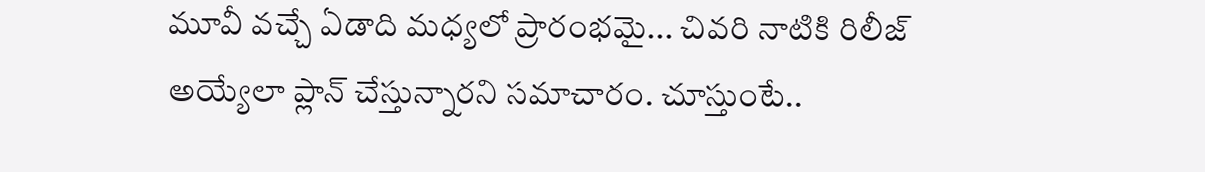మూవీ వచ్చే ఏడాది మధ్యలో ప్రారంభమై... చివరి నాటికి రిలీజ్ అయ్యేలా ప్లాన్ చేస్తున్నారని సమాచారం. చూస్తుంటే..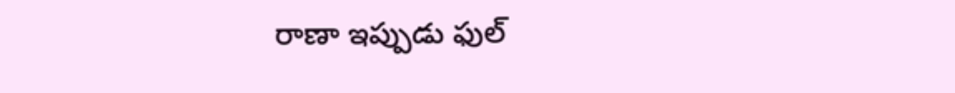రాణా ఇప్పుడు ఫుల్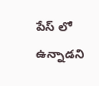పేస్ లో ఉన్నాడని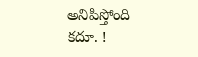అనిపిస్తోంది కదూ. !